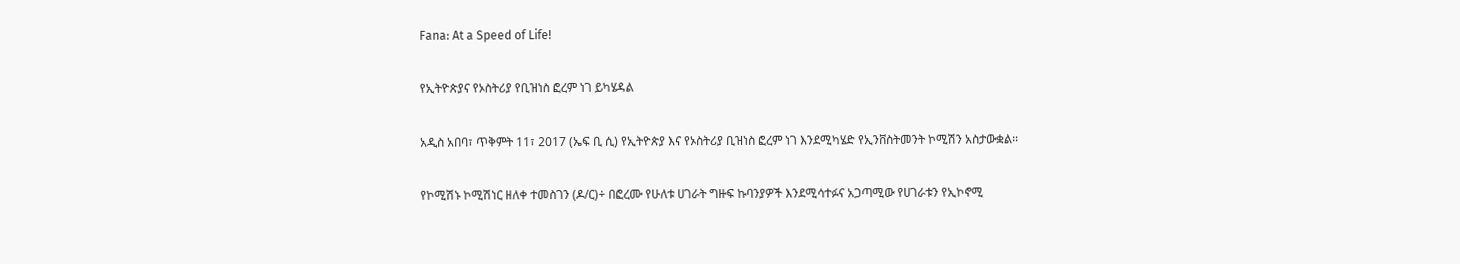Fana: At a Speed of Life!

የኢትዮጵያና የኦስትሪያ የቢዝነስ ፎረም ነገ ይካሄዳል

አዲስ አበባ፣ ጥቅምት 11፣ 2017 (ኤፍ ቢ ሲ) የኢትዮጵያ እና የኦስትሪያ ቢዝነስ ፎረም ነገ እንደሚካሄድ የኢንቨስትመንት ኮሚሽን አስታውቋል፡፡

የኮሚሽኑ ኮሚሽነር ዘለቀ ተመስገን (ዶ/ር)÷ በፎረሙ የሁለቱ ሀገራት ግዙፍ ኩባንያዎች እንደሚሳተፉና አጋጣሚው የሀገራቱን የኢኮኖሚ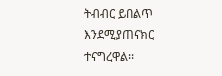ትብብር ይበልጥ እንደሚያጠናክር ተናግረዋል፡፡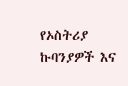የኦስትሪያ ኩባንያዎች እና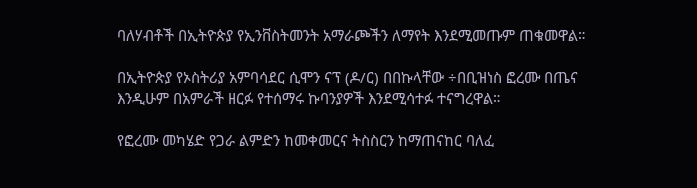ባለሃብቶች በኢትዮጵያ የኢንቨስትመንት አማራጮችን ለማየት እንደሚመጡም ጠቁመዋል።

በኢትዮጵያ የኦስትሪያ አምባሳደር ሲሞን ናፕ (ዶ/ር) በበኩላቸው ÷በቢዝነስ ፎረሙ በጤና እንዲሁም በአምራች ዘርፉ የተሰማሩ ኩባንያዎች እንደሚሳተፉ ተናግረዋል።

የፎረሙ መካሄድ የጋራ ልምድን ከመቀመርና ትስስርን ከማጠናከር ባለፈ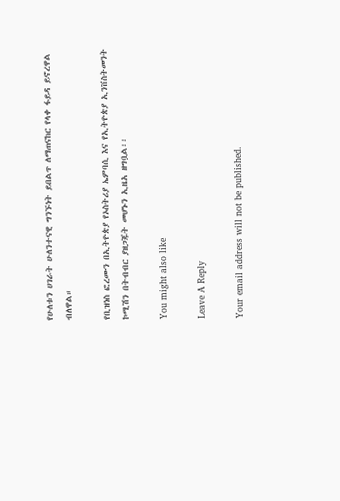የሁለቱን ሀገራት ሁለንተናዊ ግንኙነት ይበልጥ ለማጠናከር የላቀ ፋይዳ ይኖረዋል ብለዋል።

የቢዝነስ ፎረሙን በኢትዮጵያ የኦስትሪያ ኤምባሲ እና የኢትዮጵያ ኢንቨስትመንት ኮሚሽን በትብብር ያዘጋጁት መሆኑን ኢዜአ ዘግቧል፡፡

You might also like

Leave A Reply

Your email address will not be published.